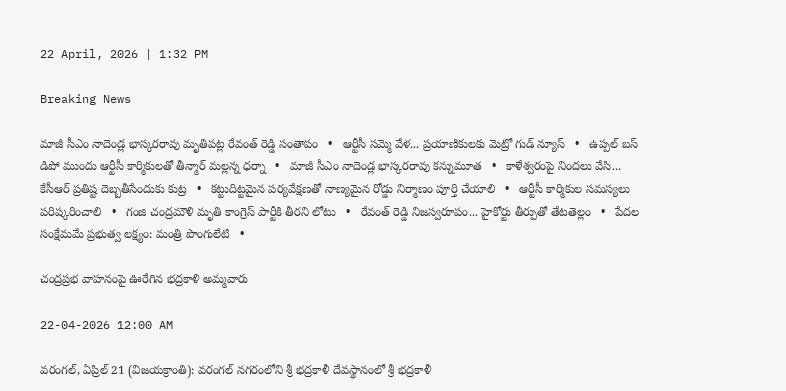22 April, 2026 | 1:32 PM

Breaking News

మాజీ సీఎం నాదెండ్ల భాస్కరరావు మృతిపట్ల రేవంత్ రెడ్డి సంతాపం   •   ఆర్టీసీ సమ్మె వేళ... ప్రయాణికులకు మెట్రో గుడ్ న్యూస్   •   ఉప్పల్ బస్ డిపో ముందు ఆర్టీసీ కార్మికులతో తీన్మార్ మల్లన్న ధర్నా   •   మాజీ సీఎం నాదెండ్ల భాస్కరరావు కన్నుమూత   •   కాళేశ్వరంపై నిందలు వేసి... కేసీఆర్ ప్రతిష్ట దెబ్బతీసేందుకు కుట్ర   •   కట్టుదిట్టమైన పర్యవేక్షణతో నాణ్యమైన రోడ్డు నిర్మాణం పూర్తి చేయాలి   •   ఆర్టీసీ కార్మికుల సమస్యలు పరిష్కరించాలి   •   గంజి చంద్రమౌళి మృతి కాంగ్రెస్ పార్టీకి తీరని లోటు   •   రేవంత్ రెడ్డి నిజస్వరూపం... హైకోర్టు తీర్పుతో తేటతెల్లం   •   పేదల సంక్షేమమే ప్రభుత్వ లక్ష్యం: మంత్రి పొంగులేటి   •

చంద్రప్రభ వాహనంపై ఊరేగిన భద్రకాళి అమ్మవారు

22-04-2026 12:00 AM

వరంగల్, ఏప్రిల్ 21 (విజయక్రాంతి): వరంగల్ నగరంలోని శ్రీ భద్రకాళీ దేవస్థానంలో శ్రీ భద్రకాళీ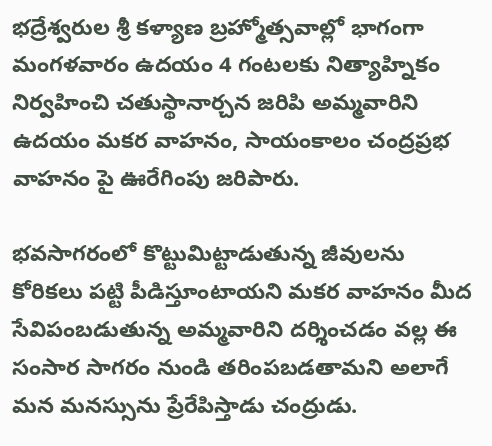భద్రేశ్వరుల శ్రీ కళ్యాణ బ్రహ్మోత్సవాల్లో భాగంగా మంగళవారం ఉదయం 4 గంటలకు నిత్యాహ్నికం నిర్వహించి చతుస్థానార్చన జరిపి అమ్మవారిని ఉదయం మకర వాహనం, సాయంకాలం చంద్రప్రభ వాహనం పై ఊరేగింపు జరిపారు.

భవసాగరంలో కొట్టుమిట్టాడుతున్న జీవులను కోరికలు పట్టి పీడిస్తూంటాయని మకర వాహనం మీద సేవిపంబడుతున్న అమ్మవారిని దర్శించడం వల్ల ఈ సంసార సాగరం నుండి తరింపబడతామని అలాగే మన మనస్సును ప్రేరేపిస్తాడు చంద్రుడు.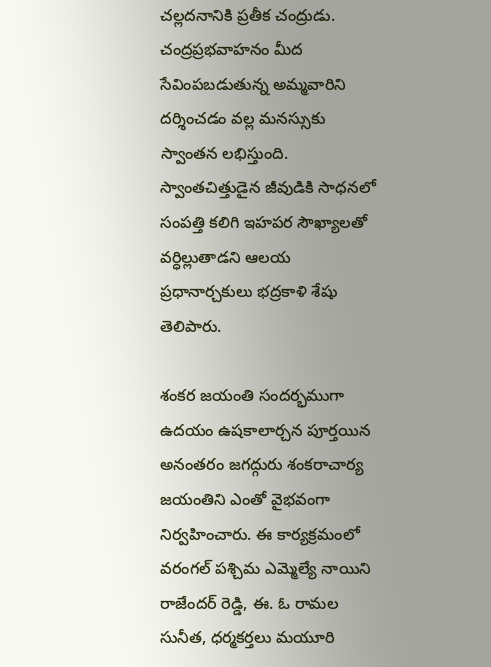చల్లదనానికి ప్రతీక చంద్రుడు. చంద్రప్రభవాహనం మీద సేవింపబడుతున్న అమ్మవారిని దర్శించడం వల్ల మనస్సుకు స్వాంతన లభిస్తుంది. స్వాంతచిత్తుడైన జీవుడికి సాధనలో సంపత్తి కలిగి ఇహపర సౌఖ్యాలతో వర్ధిల్లుతాడని ఆలయ ప్రధానార్చకులు భద్రకాళి శేషు తెలిపారు.

శంకర జయంతి సందర్భముగా ఉదయం ఉషకాలార్చన పూర్తయిన అనంతరం జగద్గురు శంకరాచార్య జయంతిని ఎంతో వైభవంగా నిర్వహించారు. ఈ కార్యక్రమంలో వరంగల్ పశ్చిమ ఎమ్మెల్యే నాయిని రాజేందర్ రెడ్డి, ఈ. ఓ రామల సునీత, ధర్మకర్తలు మయూరి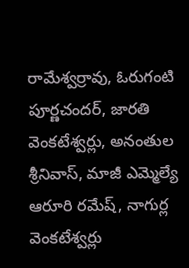రామేశ్వర్రావు, ఓరుగంటి పూర్ణచందర్, జారతి వెంకటేశ్వర్లు, అనంతుల శ్రీనివాస్, మాజీ ఎమ్మెల్యే ఆరూరి రమేష్, నాగుర్ల వెంకటేశ్వర్లు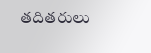తదితరులు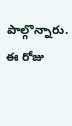పాల్గొన్నారు. ఈ రోజు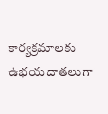కార్యక్రమాలకు ఉభయదాతలుగా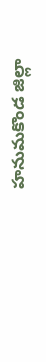హనుమకొండ జిల్లా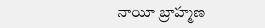నాయీ బ్రాహ్మణ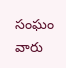సంఘం వారు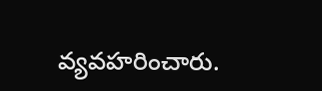వ్యవహరించారు.